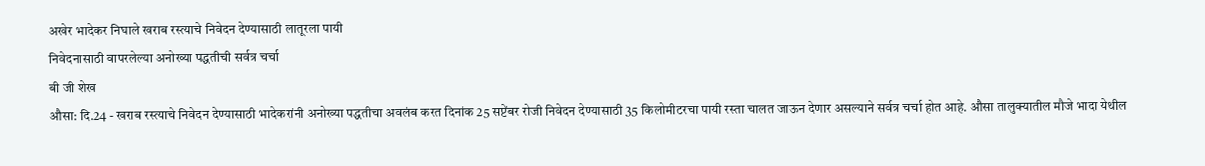अखेर भादेकर निघाले खराब रस्त्याचे निवेदन देण्यासाठी लातूरला पायी
निवेदनासाठी वापरलेल्या अनोख्या पद्धतीची सर्वत्र चर्चा
बी जी शेख
औसा: दि.24 - खराब रस्त्याचे निवेदन देण्यासाठी भादेकरांनी अनोख्या पद्धतीचा अवलंब करत दिनांक 25 सप्टेंबर रोजी निवेदन देण्यासाठी 35 किलोमीटरचा पायी रस्ता चालत जाऊन देणार असल्याने सर्वत्र चर्चा होत आहे. औसा तालुक्यातील मौजे भादा येथील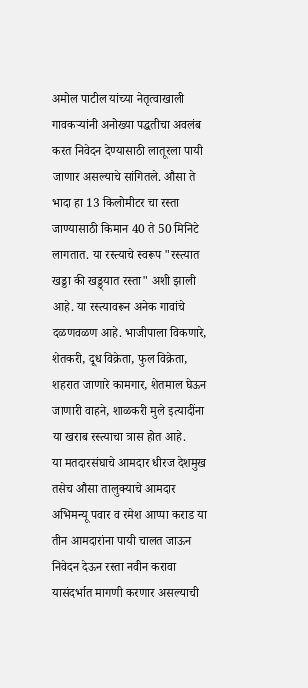अमोल पाटील यांच्या नेतृत्वाखाली गावकऱ्यांनी अनोख्या पद्धतीचा अवलंब करत निवेदन देण्यासाठी लातूरला पायी जाणार असल्याचे सांगितले. औसा ते भादा हा 13 किलोमीटर चा रस्ता जाण्यासाठी किमान 40 ते 50 मिनिटे लागतात. या रस्त्याचे स्वरूप "रस्त्यात खड्डा की खड्ड्यात रस्ता" अशी झाली आहे. या रस्त्यावरून अनेक गावांचे दळणवळण आहे. भाजीपाला विकणारे, शेतकरी, दूध विक्रेता, फुल विक्रेता, शहरात जाणारे कामगार, शेतमाल घेऊन जाणारी वाहने, शाळकरी मुले इत्यादींना या खराब रस्त्याचा त्रास होत आहे.
या मतदारसंघाचे आमदार धीरज देशमुख तसेच औसा तालुक्याचे आमदार अभिमन्यू पवार व रमेश आप्पा कराड या तीन आमदारांना पायी चालत जाऊन निवेदन देऊन रस्ता नवीन करावा यासंदर्भात मागणी करणार असल्याची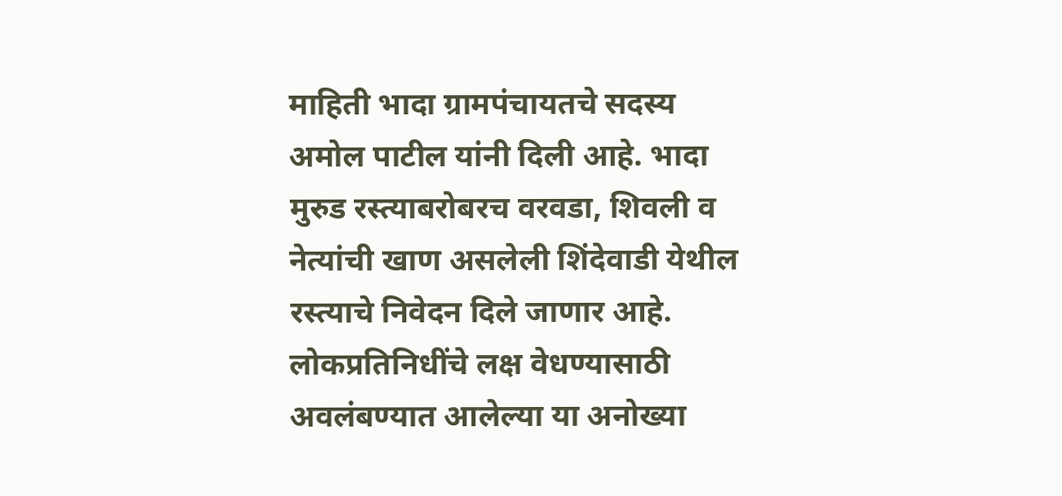माहिती भादा ग्रामपंचायतचे सदस्य अमोल पाटील यांनी दिली आहे. भादा मुरुड रस्त्याबरोबरच वरवडा, शिवली व नेत्यांची खाण असलेली शिंदेवाडी येथील रस्त्याचे निवेदन दिले जाणार आहे. लोकप्रतिनिधींचे लक्ष वेधण्यासाठी अवलंबण्यात आलेल्या या अनोख्या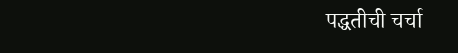पद्धतीची चर्चा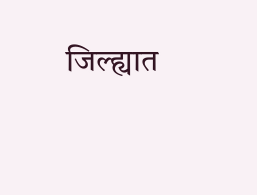जिल्ह्यात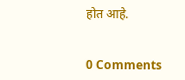होत आहे.


0 Comments